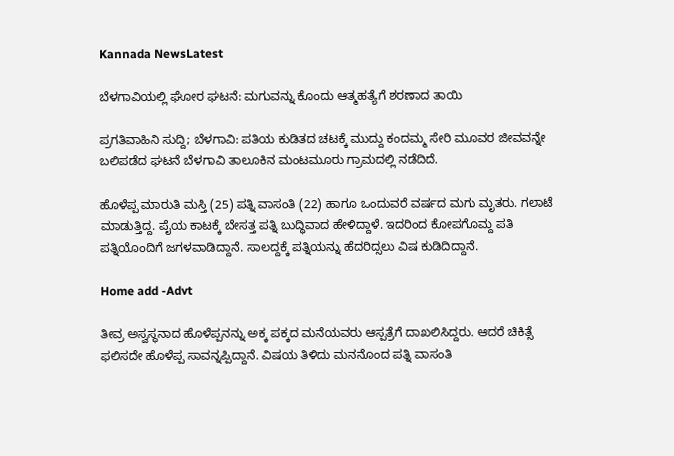Kannada NewsLatest

ಬೆಳಗಾವಿಯಲ್ಲಿ ಘೋರ ಘಟನೆ: ಮಗುವನ್ನು ಕೊಂದು ಆತ್ಮಹತ್ಯೆಗೆ ಶರಣಾದ ತಾಯಿ

ಪ್ರಗತಿವಾಹಿನಿ ಸುದ್ದಿ; ಬೆಳಗಾವಿ: ಪತಿಯ ಕುಡಿತದ ಚಟಕ್ಕೆ ಮುದ್ದು ಕಂದಮ್ಮ ಸೇರಿ ಮೂವರ ಜೀವವನ್ನೇ ಬಲಿಪಡೆದ ಘಟನೆ ಬೆಳಗಾವಿ ತಾಲೂಕಿನ ಮಂಟಮೂರು ಗ್ರಾಮದಲ್ಲಿ ನಡೆದಿದೆ.

ಹೊಳೆಪ್ಪ ಮಾರುತಿ ಮಸ್ತಿ (25) ಪತ್ನಿ ವಾಸಂತಿ (22) ಹಾಗೂ ಒಂದುವರೆ ವರ್ಷದ ಮಗು ಮೃತರು. ಗಲಾಟೆ ಮಾಡುತ್ತಿದ್ದ. ಪೈಯ ಕಾಟಕ್ಕೆ ಬೇಸತ್ತ ಪತ್ನಿ ಬುದ್ಧಿವಾದ ಹೇಳಿದ್ದಾಳೆ. ಇದರಿಂದ ಕೋಪಗೊಮ್ದ ಪತಿ ಪತ್ನಿಯೊಂದಿಗೆ ಜಗಳವಾಡಿದ್ದಾನೆ. ಸಾಲದ್ದಕ್ಕೆ ಪತ್ನಿಯನ್ನು ಹೆದರಿದ್ಸಲು ವಿಷ ಕುಡಿದಿದ್ದಾನೆ.

Home add -Advt

ತೀವ್ರ ಅಸ್ವಸ್ಥನಾದ ಹೊಳೆಪ್ಪನನ್ನು ಅಕ್ಕ ಪಕ್ಕದ ಮನೆಯವರು ಆಸ್ಪತ್ರೆಗೆ ದಾಖಲಿಸಿದ್ದರು. ಆದರೆ ಚಿಕಿತ್ಸೆ ಫಲಿಸದೇ ಹೊಳೆಪ್ಪ ಸಾವನ್ನಪ್ಪಿದ್ದಾನೆ. ವಿಷಯ ತಿಳಿದು ಮನನೊಂದ ಪತ್ನಿ ವಾಸಂತಿ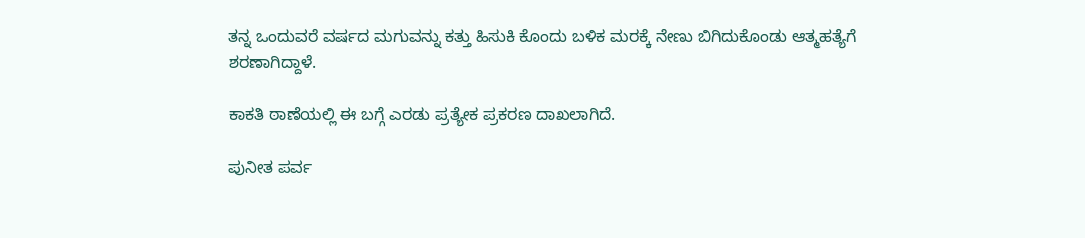ತನ್ನ ಒಂದುವರೆ ವರ್ಷದ ಮಗುವನ್ನು ಕತ್ತು ಹಿಸುಕಿ ಕೊಂದು ಬಳಿಕ ಮರಕ್ಕೆ ನೇಣು ಬಿಗಿದುಕೊಂಡು ಆತ್ಮಹತ್ಯೆಗೆ ಶರಣಾಗಿದ್ದಾಳೆ.

ಕಾಕತಿ ಠಾಣೆಯಲ್ಲಿ ಈ ಬಗ್ಗೆ ಎರಡು ಪ್ರತ್ಯೇಕ ಪ್ರಕರಣ ದಾಖಲಾಗಿದೆ.

ಪುನೀತ ಪರ್ವ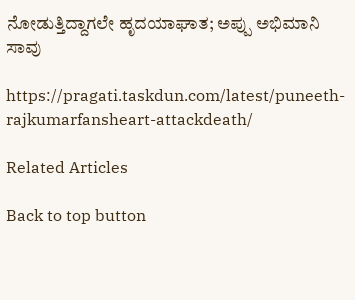ನೋಡುತ್ತಿದ್ದಾಗಲೇ ಹೃದಯಾಘಾತ; ಅಪ್ಪು ಅಭಿಮಾನಿ ಸಾವು

https://pragati.taskdun.com/latest/puneeth-rajkumarfansheart-attackdeath/

Related Articles

Back to top button